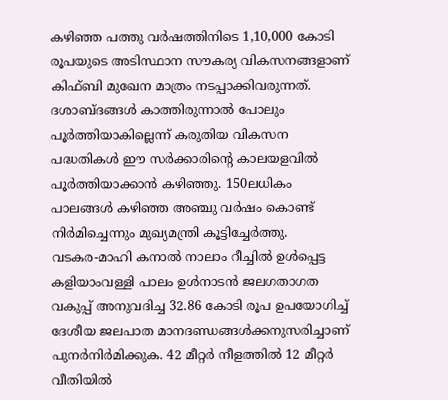കഴിഞ്ഞ പത്തു വർഷത്തിനിടെ 1,10,000 കോടി രൂപയുടെ അടിസ്ഥാന സൗകര്യ വികസനങ്ങളാണ് കിഫ്ബി മുഖേന മാത്രം നടപ്പാക്കിവരുന്നത്. ദശാബ്ദങ്ങൾ കാത്തിരുന്നാൽ പോലും പൂർത്തിയാകില്ലെന്ന് കരുതിയ വികസന പദ്ധതികൾ ഈ സർക്കാരിൻ്റെ കാലയളവിൽ പൂർത്തിയാക്കാൻ കഴിഞ്ഞു. 150ലധികം പാലങ്ങൾ കഴിഞ്ഞ അഞ്ചു വർഷം കൊണ്ട് നിർമിച്ചെന്നും മുഖ്യമന്ത്രി കൂട്ടിച്ചേർത്തു.
വടകര-മാഹി കനാൽ നാലാം റീച്ചിൽ ഉൾപ്പെട്ട കളിയാംവള്ളി പാലം ഉൾനാടൻ ജലഗതാഗത വകുപ്പ് അനുവദിച്ച 32.86 കോടി രൂപ ഉപയോഗിച്ച് ദേശീയ ജലപാത മാനദണ്ഡങ്ങൾക്കനുസരിച്ചാണ് പുനർനിർമിക്കുക. 42 മീറ്റർ നീളത്തിൽ 12 മീറ്റർ വീതിയിൽ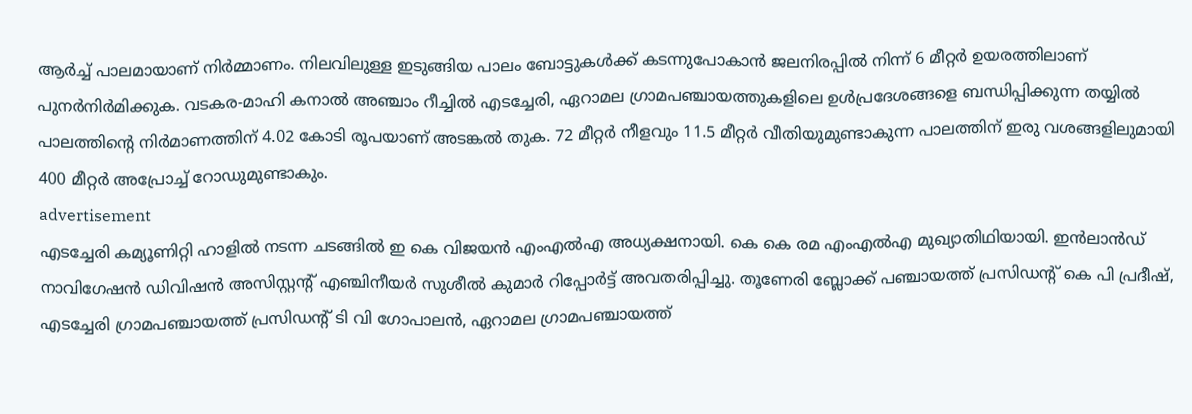ആർച്ച് പാലമായാണ് നിർമ്മാണം. നിലവിലുള്ള ഇടുങ്ങിയ പാലം ബോട്ടുകൾക്ക് കടന്നുപോകാൻ ജലനിരപ്പിൽ നിന്ന് 6 മീറ്റർ ഉയരത്തിലാണ് പുനർനിർമിക്കുക. വടകര-മാഹി കനാൽ അഞ്ചാം റീച്ചിൽ എടച്ചേരി, ഏറാമല ഗ്രാമപഞ്ചായത്തുകളിലെ ഉൾപ്രദേശങ്ങളെ ബന്ധിപ്പിക്കുന്ന തയ്യിൽ പാലത്തിൻ്റെ നിർമാണത്തിന് 4.02 കോടി രൂപയാണ് അടങ്കൽ തുക. 72 മീറ്റർ നീളവും 11.5 മീറ്റർ വീതിയുമുണ്ടാകുന്ന പാലത്തിന് ഇരു വശങ്ങളിലുമായി 400 മീറ്റർ അപ്രോച്ച് റോഡുമുണ്ടാകും.
advertisement
എടച്ചേരി കമ്യൂണിറ്റി ഹാളിൽ നടന്ന ചടങ്ങിൽ ഇ കെ വിജയൻ എംഎൽഎ അധ്യക്ഷനായി. കെ കെ രമ എംഎൽഎ മുഖ്യാതിഥിയായി. ഇൻലാൻഡ് നാവിഗേഷൻ ഡിവിഷൻ അസിസ്റ്റൻ്റ് എഞ്ചിനീയർ സുശീൽ കുമാർ റിപ്പോർട്ട് അവതരിപ്പിച്ചു. തൂണേരി ബ്ലോക്ക് പഞ്ചായത്ത് പ്രസിഡൻ്റ് കെ പി പ്രദീഷ്, എടച്ചേരി ഗ്രാമപഞ്ചായത്ത് പ്രസിഡൻ്റ് ടി വി ഗോപാലൻ, ഏറാമല ഗ്രാമപഞ്ചായത്ത്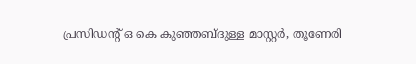പ്രസിഡൻ്റ് ഒ കെ കുഞ്ഞബ്ദുള്ള മാസ്റ്റർ, തൂണേരി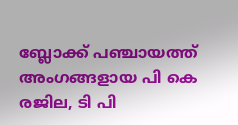ബ്ലോക്ക് പഞ്ചായത്ത് അംഗങ്ങളായ പി കെ രജില, ടി പി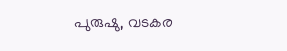പുരുഷു, വടകര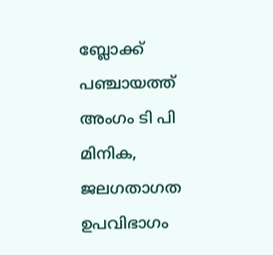ബ്ലോക്ക് പഞ്ചായത്ത് അംഗം ടി പി മിനിക, ജലഗതാഗത ഉപവിഭാഗം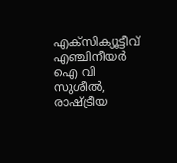എക്സിക്യൂട്ടീവ് എഞ്ചിനീയർ ഐ വി സുശീൽ, രാഷ്ട്രീയ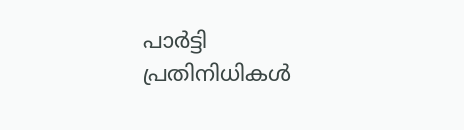പാർട്ടി പ്രതിനിധികൾ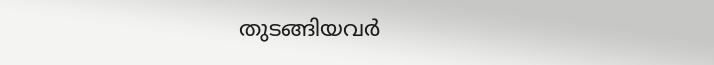തുടങ്ങിയവർ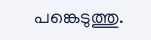പങ്കെടുത്തു.